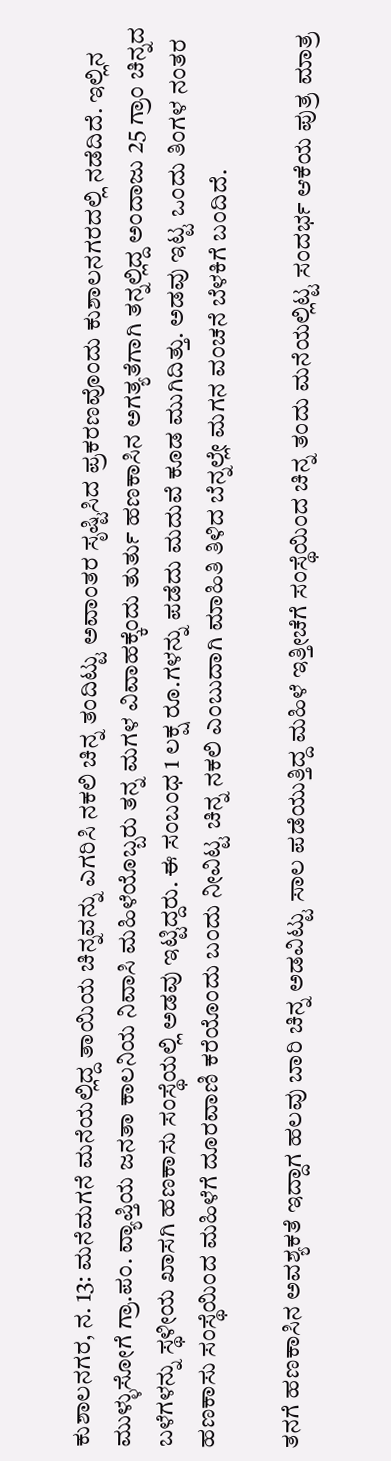ಕುಶಾಲನಗರ, ನ. 13: ಮನೆಮಗನೆ ಮನೆಯಲ್ಲಿದ್ದ ತಾಯಿಯ ಚಿನ್ನವನ್ನು ಎಗರಿಸಿ ನಕಲಿ ಚಿನ್ನ ತಂದಿಟ್ಟು ಅವಾಂತರ ಸೃಷ್ಟಿಸಿದ ಪ್ರಕರಣವೊಂದು ಕುಶಾಲನಗರದಲ್ಲಿ ನಡೆದಿದೆ. ಇಲ್ಲಿನ ಮುಳ್ಳುಸೋಗೆ ಗ್ರಾ.ಪಂ. ವ್ಯಾಪ್ತಿಯ ಜನತಾ ಕಾಲನಿಯ ನಿವಾಸಿ ಮಹಿಳೆಯೊಬ್ಬರು ತನ್ನ ಮಗಳ ವಿವಾಹಕ್ಕೆಂದು ತುರ್ತು ಹಣಕಾಸಿನ ಅಗತ್ಯತೆಗಾಗಿ ತನ್ನಲ್ಲಿದ್ದ ಅಂದಾಜು 25 ಗ್ರಾಂ ಚಿನ್ನದ ಬಳೆಗಳನ್ನು ಸ್ಥಳೀಯ ಖಾಸಗಿ ಹಣಕಾಸು ಸಂಸ್ಥೆಯಲ್ಲಿ ಅಡವು ಇಟ್ಟಿದ್ದರು. ಈ ಸಂಬಂಧ 1 ಲಕ್ಷ ರೂ.ಗಳನ್ನು ಪಡೆದು ಮದುವೆ ಕೂಡ ಮುಗಿದಿತ್ತು. ಅಡವು ಇಟ್ಟ ಒಂದು ತಿಂಗಳ ನಂತರ ಹಣಕಾಸು ಸಂಸ್ಥೆಯಿಂದ ಮಹಿಳೆಗೆ ದೂರವಾಣಿ ಕರೆಯೊಂದು ಬಂದು ನೀವಿಟ್ಟ ಚಿನ್ನ ನಕಲಿ ಎಂಬುದಾಗಿ ಮಾಹಿತಿ ತಿಳಿದ ಬೆನ್ನಲ್ಲೇ ಮಗನ ವಂಚನೆ ಬೆಳಕಿಗೆ ಬಂದಿದೆ.

ತನಗೆ ಹಣಕಾಸಿನ ಅವಶ್ಯಕತೆ ಇದ್ದಾಗ ಹಲವು ಬಾರಿ ಚಿನ್ನ ಅಡವಿಟ್ಟು ಸಾಲ ಪಡೆಯುತ್ತಿದ್ದ ಮಹಿಳೆ ಇತ್ತೀಚೆಗೆ ಸಂಸ್ಥೆಯಿಂದ ಚಿನ್ನ ತಂದು ಮನೆಯಲ್ಲಿಟ್ಟ ಸಂದರ್ಭ ಆಕೆಯ ಪುತ್ರ ಮಾತ್ರ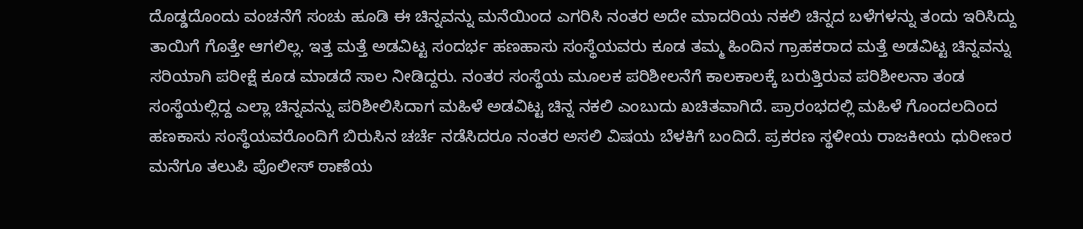ದೊಡ್ಡದೊಂದು ವಂಚನೆಗೆ ಸಂಚು ಹೂಡಿ ಈ ಚಿನ್ನವನ್ನು ಮನೆಯಿಂದ ಎಗರಿಸಿ ನಂತರ ಅದೇ ಮಾದರಿಯ ನಕಲಿ ಚಿನ್ನದ ಬಳೆಗಳನ್ನು ತಂದು ಇರಿಸಿದ್ದು ತಾಯಿಗೆ ಗೊತ್ತೇ ಆಗಲಿಲ್ಲ. ಇತ್ತ ಮತ್ತೆ ಅಡವಿಟ್ಟ ಸಂದರ್ಭ ಹಣಹಾಸು ಸಂಸ್ಥೆಯವರು ಕೂಡ ತಮ್ಮ ಹಿಂದಿನ ಗ್ರಾಹಕರಾದ ಮತ್ತೆ ಅಡವಿಟ್ಟ ಚಿನ್ನವನ್ನು ಸರಿಯಾಗಿ ಪರೀಕ್ಷೆ ಕೂಡ ಮಾಡದೆ ಸಾಲ ನೀಡಿದ್ದರು. ನಂತರ ಸಂಸ್ಥೆಯ ಮೂಲಕ ಪರಿಶೀಲನೆಗೆ ಕಾಲಕಾಲಕ್ಕೆ ಬರುತ್ತಿರುವ ಪರಿಶೀಲನಾ ತಂಡ ಸಂಸ್ಥೆಯಲ್ಲಿದ್ದ ಎಲ್ಲಾ ಚಿನ್ನವನ್ನು ಪರಿಶೀಲಿಸಿದಾಗ ಮಹಿಳೆ ಅಡವಿಟ್ಟ ಚಿನ್ನ ನಕಲಿ ಎಂಬುದು ಖಚಿತವಾಗಿದೆ. ಪ್ರಾರಂಭದಲ್ಲಿ ಮಹಿಳೆ ಗೊಂದಲದಿಂದ ಹಣಕಾಸು ಸಂಸ್ಥೆಯವರೊಂದಿಗೆ ಬಿರುಸಿನ ಚರ್ಚೆ ನಡೆಸಿದರೂ ನಂತರ ಅಸಲಿ ವಿಷಯ ಬೆಳಕಿಗೆ ಬಂದಿದೆ. ಪ್ರಕರಣ ಸ್ಥಳೀಯ ರಾಜಕೀಯ ಧುರೀಣರ ಮನೆಗೂ ತಲುಪಿ ಪೊಲೀಸ್ ಠಾಣೆಯ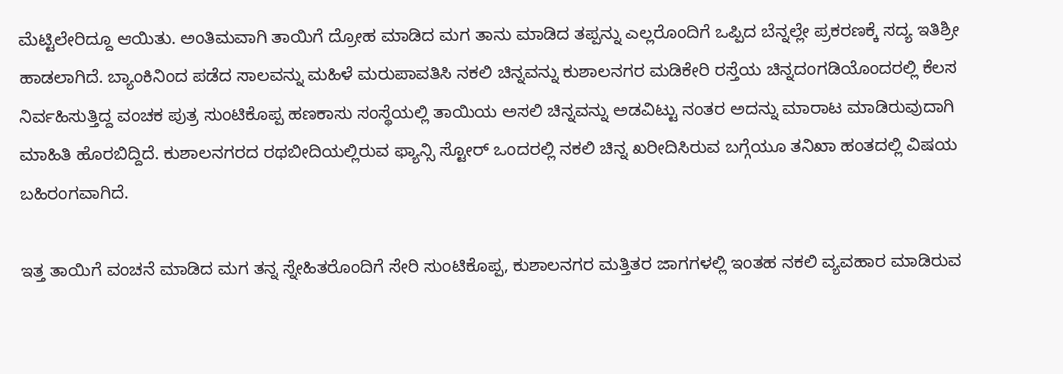ಮೆಟ್ಟಿಲೇರಿದ್ದೂ ಆಯಿತು. ಅಂತಿಮವಾಗಿ ತಾಯಿಗೆ ದ್ರೋಹ ಮಾಡಿದ ಮಗ ತಾನು ಮಾಡಿದ ತಪ್ಪನ್ನು ಎಲ್ಲರೊಂದಿಗೆ ಒಪ್ಪಿದ ಬೆನ್ನಲ್ಲೇ ಪ್ರಕರಣಕ್ಕೆ ಸದ್ಯ ಇತಿಶ್ರೀ ಹಾಡಲಾಗಿದೆ. ಬ್ಯಾಂಕಿನಿಂದ ಪಡೆದ ಸಾಲವನ್ನು ಮಹಿಳೆ ಮರುಪಾವತಿಸಿ ನಕಲಿ ಚಿನ್ನವನ್ನು ಕುಶಾಲನಗರ ಮಡಿಕೇರಿ ರಸ್ತೆಯ ಚಿನ್ನದಂಗಡಿಯೊಂದರಲ್ಲಿ ಕೆಲಸ ನಿರ್ವಹಿಸುತ್ತಿದ್ದ ವಂಚಕ ಪುತ್ರ ಸುಂಟಿಕೊಪ್ಪ ಹಣಕಾಸು ಸಂಸ್ಥೆಯಲ್ಲಿ ತಾಯಿಯ ಅಸಲಿ ಚಿನ್ನವನ್ನು ಅಡವಿಟ್ಟು ನಂತರ ಅದನ್ನು ಮಾರಾಟ ಮಾಡಿರುವುದಾಗಿ ಮಾಹಿತಿ ಹೊರಬಿದ್ದಿದೆ. ಕುಶಾಲನಗರದ ರಥಬೀದಿಯಲ್ಲಿರುವ ಫ್ಯಾನ್ಸಿ ಸ್ಟೋರ್ ಒಂದರಲ್ಲಿ ನಕಲಿ ಚಿನ್ನ ಖರೀದಿಸಿರುವ ಬಗ್ಗೆಯೂ ತನಿಖಾ ಹಂತದಲ್ಲಿ ವಿಷಯ ಬಹಿರಂಗವಾಗಿದೆ.

ಇತ್ತ ತಾಯಿಗೆ ವಂಚನೆ ಮಾಡಿದ ಮಗ ತನ್ನ ಸ್ನೇಹಿತರೊಂದಿಗೆ ಸೇರಿ ಸುಂಟಿಕೊಪ್ಪ, ಕುಶಾಲನಗರ ಮತ್ತಿತರ ಜಾಗಗಳಲ್ಲಿ ಇಂತಹ ನಕಲಿ ವ್ಯವಹಾರ ಮಾಡಿರುವ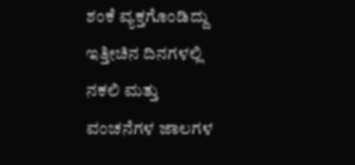ಶಂಕೆ ವ್ಯಕ್ತಗೊಂಡಿದ್ದು ಇತ್ತೀಚಿನ ದಿನಗಳಲ್ಲಿ ನಕಲಿ ಮತ್ತು ವಂಚನೆಗಳ ಜಾಲಗಳ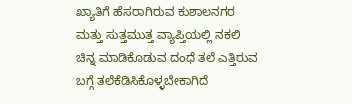ಖ್ಯಾತಿಗೆ ಹೆಸರಾಗಿರುವ ಕುಶಾಲನಗರ ಮತ್ತು ಸುತ್ತಮುತ್ತ ವ್ಯಾಪ್ತಿಯಲ್ಲಿ ನಕಲಿ ಚಿನ್ನ ಮಾಡಿಕೊಡುವ ದಂಧೆ ತಲೆ ಎತ್ತಿರುವ ಬಗ್ಗೆ ತಲೆಕೆಡಿಸಿಕೊಳ್ಳಬೇಕಾಗಿದೆ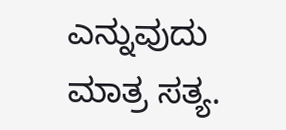ಎನ್ನುವುದು ಮಾತ್ರ ಸತ್ಯ.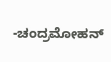-ಚಂದ್ರಮೋಹನ್